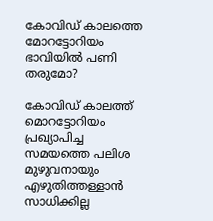കോവിഡ് കാലത്തെ മോറട്ടോറിയം ഭാവിയില്‍ പണി തരുമോ?

കോവിഡ് കാലത്ത് മൊറട്ടോറിയം പ്രഖ്യാപിച്ച സമയത്തെ പലിശ മുഴുവനായും എഴുതിത്തള്ളാന്‍ സാധിക്കില്ല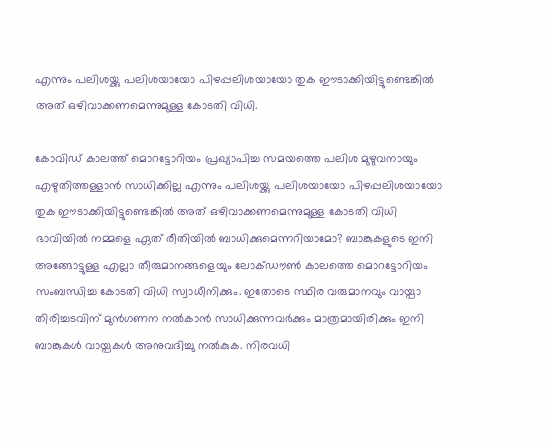എന്നും പലിശയ്ക്കു പലിശയായോ പിഴപ്പലിശയായോ തുക ഈടാക്കിയിട്ടുണ്ടെങ്കില്‍ അത് ഒഴിവാക്കണമെന്നുമുള്ള കോടതി വിധി.

കോവിഡ് കാലത്ത് മൊറട്ടോറിയം പ്രഖ്യാപിച്ച സമയത്തെ പലിശ മുഴുവനായും എഴുതിത്തള്ളാന്‍ സാധിക്കില്ല എന്നും പലിശയ്ക്കു പലിശയായോ പിഴപ്പലിശയായോ തുക ഈടാക്കിയിട്ടുണ്ടെങ്കില്‍ അത് ഒഴിവാക്കണമെന്നുമുള്ള കോടതി വിധി ഭാവിയില്‍ നമ്മളെ ഏത് രീതിയില്‍ ബാധിക്കുമെന്നറിയാമോ? ബാങ്കുകളുടെ ഇനി അങ്ങോട്ടുള്ള എല്ലാ തീരുമാനങ്ങളെയും ലോക്ഡൗണ്‍ കാലത്തെ മൊറട്ടോറിയം സംബന്ധിച്ച കോടതി വിധി സ്വാധീനിക്കും. ഇതോടെ സ്ഥിര വരുമാനവും വായ്പാ തിരിച്ചടവിന് മുന്‍ഗണന നല്‍കാന്‍ സാധിക്കുന്നവര്‍ക്കും മാത്രമായിരിക്കും ഇനി ബാങ്കുകള്‍ വായ്പകള്‍ അനുവദിച്ചു നല്‍കുക. നിരവധി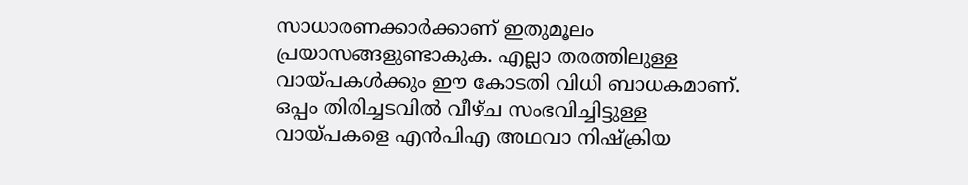സാധാരണക്കാര്‍ക്കാണ് ഇതുമൂലം പ്രയാസങ്ങളുണ്ടാകുക. എല്ലാ തരത്തിലുള്ള വായ്പകള്‍ക്കും ഈ കോടതി വിധി ബാധകമാണ്. ഒപ്പം തിരിച്ചടവില്‍ വീഴ്ച സംഭവിച്ചിട്ടുള്ള വായ്പകളെ എന്‍പിഎ അഥവാ നിഷ്‌ക്രിയ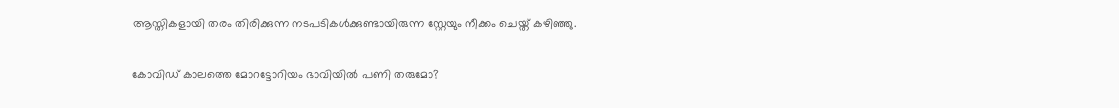ആസ്തികളായി തരം തിരിക്കുന്ന നടപടികള്‍ക്കുണ്ടായിരുന്ന സ്റ്റേയും നീക്കം ചെയ്ത് കഴിഞ്ഞു.

കോവിഡ് കാലത്തെ മോറട്ടോറിയം ഭാവിയില്‍ പണി തരുമോ?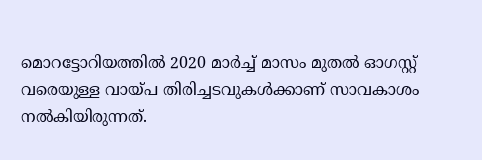മൊറട്ടോറിയത്തില്‍ 2020 മാര്‍ച്ച് മാസം മുതല്‍ ഓഗസ്റ്റ് വരെയുള്ള വായ്പ തിരിച്ചടവുകള്‍ക്കാണ് സാവകാശം നല്‍കിയിരുന്നത്.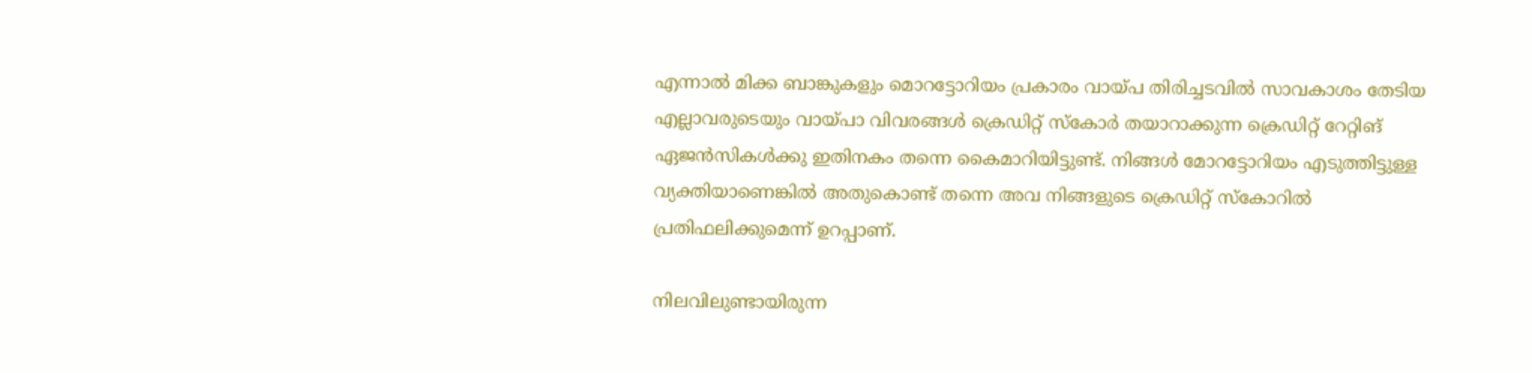എന്നാല്‍ മിക്ക ബാങ്കുകളും മൊറട്ടോറിയം പ്രകാരം വായ്പ തിരിച്ചടവില്‍ സാവകാശം തേടിയ എല്ലാവരുടെയും വായ്പാ വിവരങ്ങള്‍ ക്രെഡിറ്റ് സ്‌കോര്‍ തയാറാക്കുന്ന ക്രെഡിറ്റ് റേറ്റിങ് ഏജന്‍സികള്‍ക്കു ഇതിനകം തന്നെ കൈമാറിയിട്ടുണ്ട്. നിങ്ങള്‍ മോറട്ടോറിയം എടുത്തിട്ടുള്ള വ്യക്തിയാണെങ്കില്‍ അതുകൊണ്ട് തന്നെ അവ നിങ്ങളുടെ ക്രെഡിറ്റ് സ്‌കോറില്‍ പ്രതിഫലിക്കുമെന്ന് ഉറപ്പാണ്.

നിലവിലുണ്ടായിരുന്ന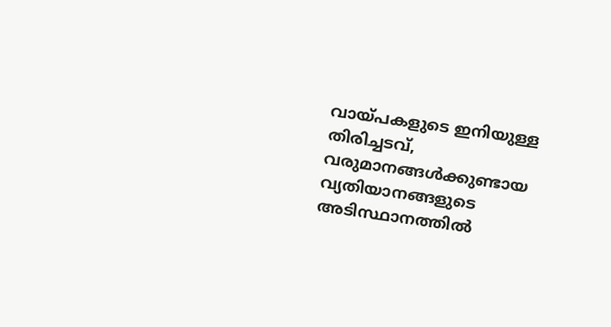വായ്പകളുടെ ഇനിയുള്ള തിരിച്ചടവ്, വരുമാനങ്ങള്‍ക്കുണ്ടായ വ്യതിയാനങ്ങളുടെ അടിസ്ഥാനത്തില്‍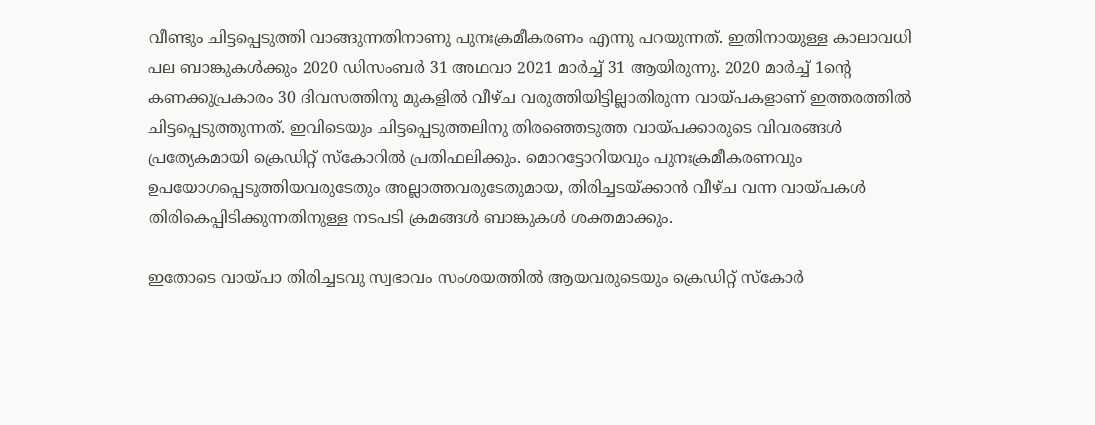വീണ്ടും ചിട്ടപ്പെടുത്തി വാങ്ങുന്നതിനാണു പുനഃക്രമീകരണം എന്നു പറയുന്നത്. ഇതിനായുള്ള കാലാവധി പല ബാങ്കുകള്‍ക്കും 2020 ഡിസംബര്‍ 31 അഥവാ 2021 മാര്‍ച്ച് 31 ആയിരുന്നു. 2020 മാര്‍ച്ച് 1ന്റെ കണക്കുപ്രകാരം 30 ദിവസത്തിനു മുകളില്‍ വീഴ്ച വരുത്തിയിട്ടില്ലാതിരുന്ന വായ്പകളാണ് ഇത്തരത്തില്‍ ചിട്ടപ്പെടുത്തുന്നത്. ഇവിടെയും ചിട്ടപ്പെടുത്തലിനു തിരഞ്ഞെടുത്ത വായ്പക്കാരുടെ വിവരങ്ങള്‍ പ്രത്യേകമായി ക്രെഡിറ്റ് സ്‌കോറില്‍ പ്രതിഫലിക്കും. മൊറട്ടോറിയവും പുനഃക്രമീകരണവും ഉപയോഗപ്പെടുത്തിയവരുടേതും അല്ലാത്തവരുടേതുമായ, തിരിച്ചടയ്ക്കാന്‍ വീഴ്ച വന്ന വായ്പകള്‍ തിരികെപ്പിടിക്കുന്നതിനുള്ള നടപടി ക്രമങ്ങള്‍ ബാങ്കുകള്‍ ശക്തമാക്കും.

ഇതോടെ വായ്പാ തിരിച്ചടവു സ്വഭാവം സംശയത്തില്‍ ആയവരുടെയും ക്രെഡിറ്റ് സ്‌കോര്‍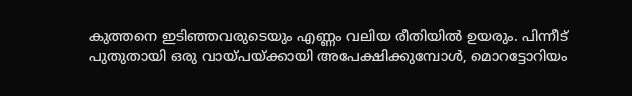കുത്തനെ ഇടിഞ്ഞവരുടെയും എണ്ണം വലിയ രീതിയില്‍ ഉയരും. പിന്നീട് പുതുതായി ഒരു വായ്പയ്ക്കായി അപേക്ഷിക്കുമ്പോള്‍, മൊറട്ടോറിയം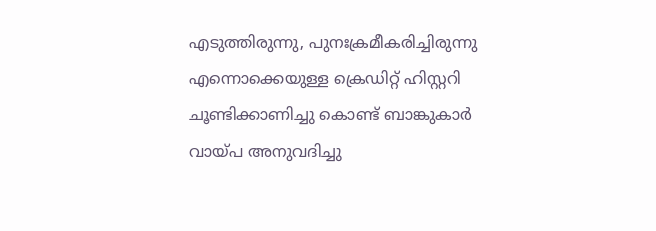എടുത്തിരുന്നു, പുനഃക്രമീകരിച്ചിരുന്നു എന്നൊക്കെയുള്ള ക്രെഡിറ്റ് ഹിസ്റ്ററി ചൂണ്ടിക്കാണിച്ചു കൊണ്ട് ബാങ്കുകാര്‍ വായ്പ അനുവദിച്ചു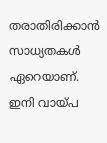തരാതിരിക്കാന്‍ സാധ്യതകള്‍ ഏറെയാണ്. ഇനി വായ്പ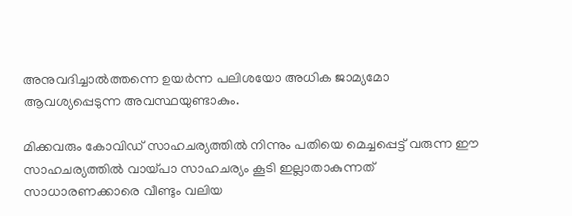അനുവദിച്ചാല്‍ത്തന്നെ ഉയര്‍ന്ന പലിശയോ അധിക ജാമ്യമോ ആവശ്യപ്പെടുന്ന അവസ്ഥയുണ്ടാകും.

മിക്കവരും കോവിഡ് സാഹചര്യത്തില്‍ നിന്നും പതിയെ മെച്ചപ്പെട്ട് വരുന്ന ഈ സാഹചര്യത്തില്‍ വായ്പാ സാഹചര്യം കൂടി ഇല്ലാതാകുന്നത് സാധാരണക്കാരെ വീണ്ടും വലിയ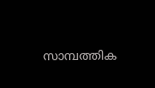സാമ്പത്തിക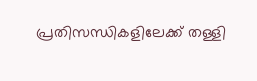പ്രതിസന്ധികളിലേക്ക് തള്ളി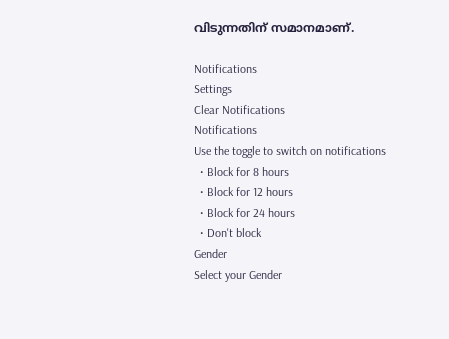വിടുന്നതിന് സമാനമാണ്.

Notifications
Settings
Clear Notifications
Notifications
Use the toggle to switch on notifications
  • Block for 8 hours
  • Block for 12 hours
  • Block for 24 hours
  • Don't block
Gender
Select your Gender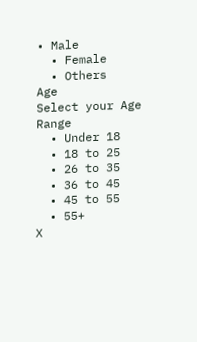• Male
  • Female
  • Others
Age
Select your Age Range
  • Under 18
  • 18 to 25
  • 26 to 35
  • 36 to 45
  • 45 to 55
  • 55+
X